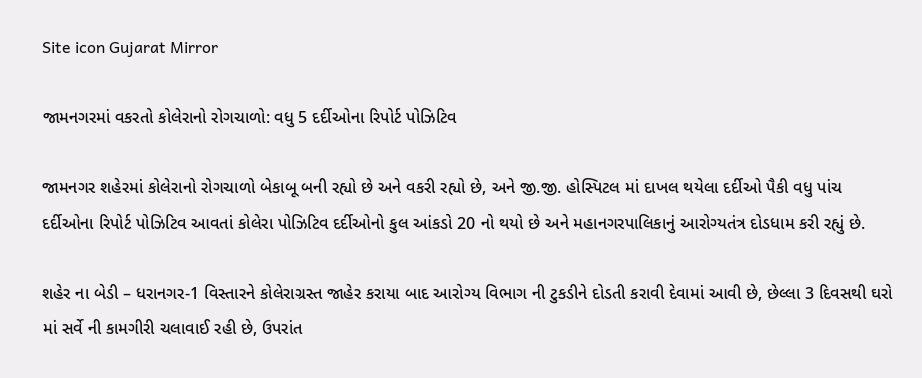Site icon Gujarat Mirror

જામનગરમાં વકરતો કોલેરાનો રોગચાળો: વધુ 5 દર્દીઓના રિપોર્ટ પોઝિટિવ

જામનગર શહેરમાં કોલેરાનો રોગચાળો બેકાબૂ બની રહ્યો છે અને વકરી રહ્યો છે, અને જી.જી. હોસ્પિટલ માં દાખલ થયેલા દર્દીઓ પૈકી વધુ પાંચ દર્દીઓના રિપોર્ટ પોઝિટિવ આવતાં કોલેરા પોઝિટિવ દર્દીઓનો કુલ આંકડો 20 નો થયો છે અને મહાનગરપાલિકાનું આરોગ્યતંત્ર દોડધામ કરી રહ્યું છે.

શહેર ના બેડી – ધરાનગર-1 વિસ્તારને કોલેરાગ્રસ્ત જાહેર કરાયા બાદ આરોગ્ય વિભાગ ની ટુકડીને દોડતી કરાવી દેવામાં આવી છે, છેલ્લા 3 દિવસથી ઘરો માં સર્વે ની કામગીરી ચલાવાઈ રહી છે, ઉપરાંત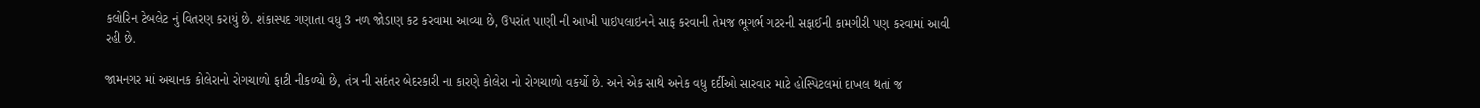કલોરિન ટેબલેટ નું વિતરણ કરાયું છે. શંકાસ્પદ ગણાતા વધુ 3 નળ જોડાણ કટ કરવામા આવ્યા છે, ઉપરાંત પાણી ની આખી પાઇપલાઇનને સાફ કરવાની તેમજ ભૂગર્ભ ગટરની સફાઈની કામગીરી પણ કરવામાં આવી રહી છે.

જામનગર માં અચાનક કોલેરાનો રોગચાળો ફાટી નીકળ્યો છે, તંત્ર ની સદંતર બેદરકારી ના કારણે કોલેરા નો રોગચાળો વકર્યો છે. અને એક સાથે અનેક વધુ દર્દીઓ સારવાર માટે હોસ્પિટલમાં દાખલ થતાં જ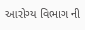આરોગ્ય વિભાગ ની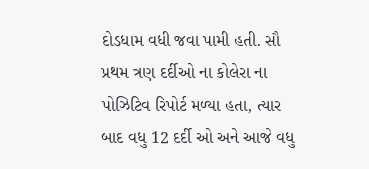દોડધામ વધી જવા પામી હતી. સૌ પ્રથમ ત્રણ દર્દીઓ ના કોલેરા ના પોઝિટિવ રિપોર્ટ મળ્યા હતા, ત્યાર બાદ વધુ 12 દર્દી ઓ અને આજે વધુ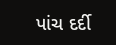પાંચ દર્દી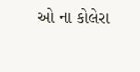ઓ ના કોલેરા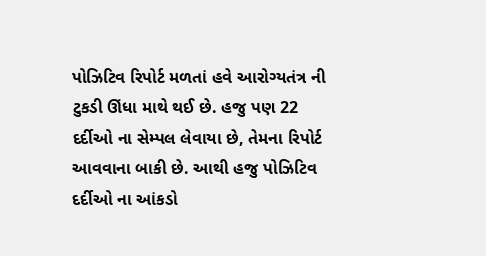પોઝિટિવ રિપોર્ટ મળતાં હવે આરોગ્યતંત્ર ની ટુકડી ઊંધા માથે થઈ છે. હજુ પણ 22 દર્દીઓ ના સેમ્પલ લેવાયા છે, તેમના રિપોર્ટ આવવાના બાકી છે. આથી હજુ પોઝિટિવ દર્દીઓ ના આંકડો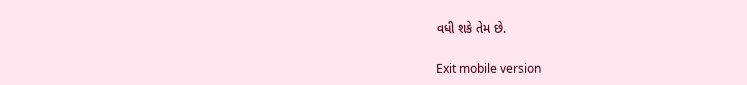વધી શકે તેમ છે.

Exit mobile version